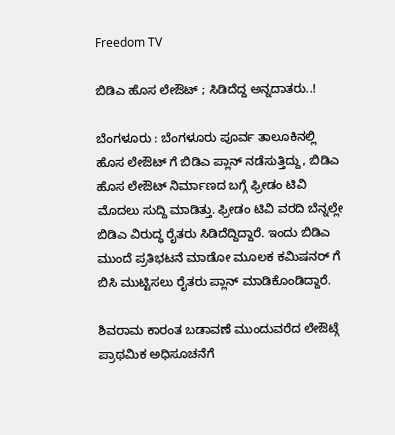Freedom TV

ಬಿಡಿಎ ಹೊಸ ಲೇಔಟ್ ; ಸಿಡಿದೆದ್ದ ಅನ್ನದಾತರು..!

ಬೆಂಗಳೂರು : ಬೆಂಗಳೂರು ಪೂರ್ವ ತಾಲೂಕಿನಲ್ಲಿ ಹೊಸ ಲೇಔಟ್ ಗೆ ಬಿಡಿಎ ಪ್ಲಾನ್ ನಡೆಸುತ್ತಿದ್ದು, ಬಿಡಿಎ ಹೊಸ ಲೇಔಟ್ ನಿರ್ಮಾಣದ ಬಗ್ಗೆ ಫ್ರೀಡಂ ಟಿವಿ ಮೊದಲು ಸುದ್ದಿ ಮಾಡಿತ್ತು. ಫ್ರೀಡಂ ಟಿವಿ ವರದಿ ಬೆನ್ನಲ್ಲೇ ಬಿಡಿಎ ವಿರುದ್ಧ ರೈತರು ಸಿಡಿದೆದ್ದಿದ್ದಾರೆ. ಇಂದು ಬಿಡಿಎ ಮುಂದೆ ಪ್ರತಿಭಟನೆ ಮಾಡೋ ಮೂಲಕ ಕಮಿಷನರ್ ಗೆ ಬಿಸಿ ಮುಟ್ಟಿಸಲು ರೈತರು ಪ್ಲಾನ್ ಮಾಡಿಕೊಂಡಿದ್ದಾರೆ.

ಶಿವರಾಮ ಕಾರಂತ ಬಡಾವಣೆ ಮುಂದುವರೆದ ಲೇಔಟ್ಗೆ ಪ್ರಾಥಮಿಕ ಅಧಿಸೂಚನೆಗೆ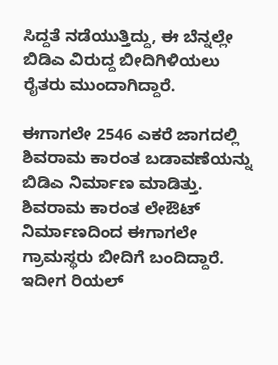ಸಿದ್ದತೆ ನಡೆಯುತ್ತಿದ್ದು, ಈ ಬೆನ್ನಲ್ಲೇ ಬಿಡಿಎ ವಿರುದ್ದ ಬೀದಿಗಿಳಿಯಲು ರೈತರು ಮುಂದಾಗಿದ್ದಾರೆ.

ಈಗಾಗಲೇ 2546 ಎಕರೆ ಜಾಗದಲ್ಲಿ ಶಿವರಾಮ ಕಾರಂತ ಬಡಾವಣೆಯನ್ನು ಬಿಡಿಎ ನಿರ್ಮಾಣ ಮಾಡಿತ್ತು. ಶಿವರಾಮ ಕಾರಂತ ಲೇಔಟ್ ನಿರ್ಮಾಣದಿಂದ ಈಗಾಗಲೇ ಗ್ರಾಮಸ್ಥರು ಬೀದಿಗೆ ಬಂದಿದ್ದಾರೆ. ಇದೀಗ ರಿಯಲ್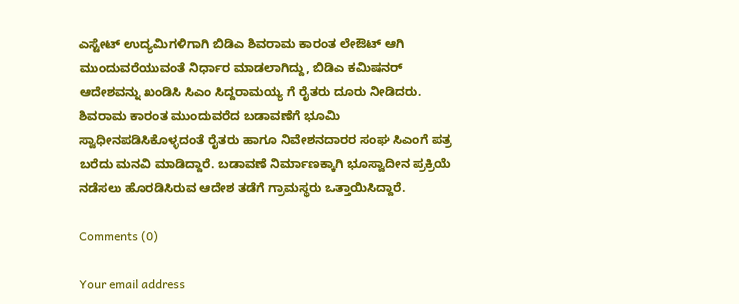ಎಸ್ಟೇಟ್ ಉದ್ಯಮಿಗಳಿಗಾಗಿ ಬಿಡಿಎ ಶಿವರಾಮ ಕಾರಂತ ಲೇಔಟ್ ಆಗಿ ಮುಂದುವರೆಯುವಂತೆ ನಿರ್ಧಾರ ಮಾಡಲಾಗಿದ್ದು, ಬಿಡಿಎ ಕಮಿಷನರ್ ಆದೇಶವನ್ನು ಖಂಡಿಸಿ ಸಿಎಂ ಸಿದ್ದರಾಮಯ್ಯ ಗೆ ರೈತರು ದೂರು ನೀಡಿದರು. ಶಿವರಾಮ ಕಾರಂತ ಮುಂದುವರೆದ ಬಡಾವಣೆಗೆ ಭೂಮಿ ಸ್ವಾಧೀನಪಡಿಸಿಕೊಳ್ಳದಂತೆ ರೈತರು ಹಾಗೂ ನಿವೇಶನದಾರರ ಸಂಘ ಸಿಎಂಗೆ ಪತ್ರ ಬರೆದು ಮನವಿ ಮಾಡಿದ್ದಾರೆ. ಬಡಾವಣೆ ನಿರ್ಮಾಣಕ್ಕಾಗಿ ಭೂಸ್ವಾದೀನ ಪ್ರಕ್ರಿಯೆ ನಡೆಸಲು ಹೊರಡಿಸಿರುವ ಆದೇಶ ತಡೆಗೆ ಗ್ರಾಮಸ್ಥರು ಒತ್ತಾಯಿಸಿದ್ದಾರೆ.

Comments (0)

Your email address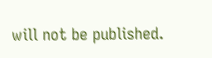will not be published.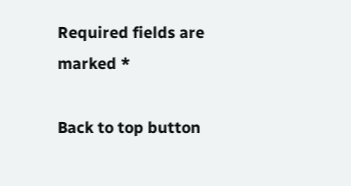Required fields are marked *

Back to top button